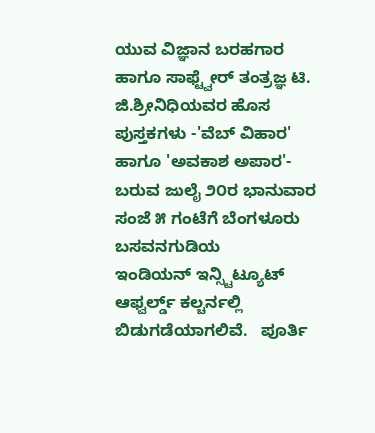ಯುವ ವಿಜ್ಞಾನ ಬರಹಗಾರ ಹಾಗೂ ಸಾಫ್ಟ್ವೇರ್ ತಂತ್ರಜ್ಞ ಟಿ. ಜಿ.ಶ್ರೀನಿಧಿಯವರ ಹೊಸ ಪುಸ್ತಕಗಳು -'ವೆಬ್ ವಿಹಾರ' ಹಾಗೂ 'ಅವಕಾಶ ಅಪಾರ'- ಬರುವ ಜುಲೈ ೨೦ರ ಭಾನುವಾರ ಸಂಜೆ ೫ ಗಂಟೆಗೆ ಬೆಂಗಳೂರು ಬಸವನಗುಡಿಯ
ಇಂಡಿಯನ್ ಇನ್ಸ್ಟಿಟ್ಯೂಟ್ ಆಫ್ವರ್ಲ್ಡ್ ಕಲ್ಚರ್ನಲ್ಲಿ ಬಿಡುಗಡೆಯಾಗಲಿವೆ.   ಪೂರ್ತಿ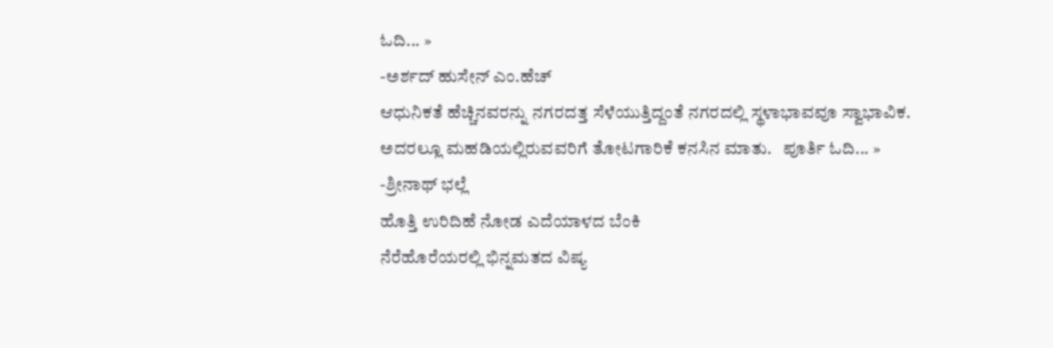ಓದಿ... »
-ಅರ್ಶದ್ ಹುಸೇನ್ ಎಂ.ಹೆಚ್
ಆಧುನಿಕತೆ ಹೆಚ್ಚಿನವರನ್ನು ನಗರದತ್ತ ಸೆಳೆಯುತ್ತಿದ್ದಂತೆ ನಗರದಲ್ಲಿ ಸ್ಥಳಾಭಾವವೂ ಸ್ವಾಭಾವಿಕ. ಅದರಲ್ಲೂ ಮಹಡಿಯಲ್ಲಿರುವವರಿಗೆ ತೋಟಗಾರಿಕೆ ಕನಸಿನ ಮಾತು.   ಪೂರ್ತಿ ಓದಿ... »
-ಶ್ರೀನಾಥ್ ಭಲ್ಲೆ
ಹೊತ್ತಿ ಉರಿದಿಹೆ ನೋಡ ಎದೆಯಾಳದ ಬೆಂಕಿ
ನೆರೆಹೊರೆಯರಲ್ಲಿ ಭಿನ್ನಮತದ ವಿಷ್ಯ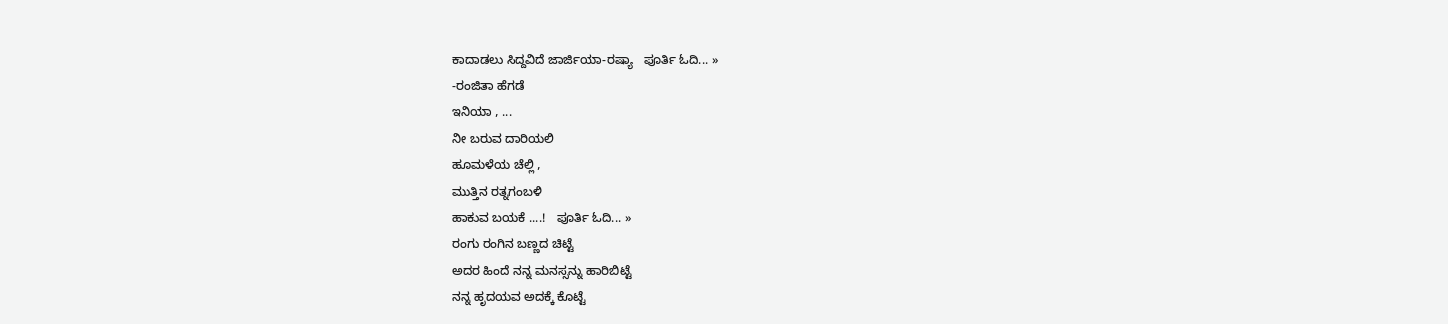ಕಾದಾಡಲು ಸಿದ್ದವಿದೆ ಜಾರ್ಜಿಯಾ-ರಷ್ಯಾ   ಪೂರ್ತಿ ಓದಿ... »
-ರಂಜಿತಾ ಹೆಗಡೆ
ಇನಿಯಾ , ...
ನೀ ಬರುವ ದಾರಿಯಲಿ
ಹೂಮಳೆಯ ಚೆಲ್ಲಿ ,
ಮುತ್ತಿನ ರತ್ನಗಂಬಳಿ
ಹಾಕುವ ಬಯಕೆ ....!   ಪೂರ್ತಿ ಓದಿ... »
ರಂಗು ರಂಗಿನ ಬಣ್ಣದ ಚಿಟ್ಟೆ
ಅದರ ಹಿಂದೆ ನನ್ನ ಮನಸ್ಸನ್ನು ಹಾರಿಬಿಟ್ಟೆ
ನನ್ನ ಹೃದಯವ ಅದಕ್ಕೆ ಕೊಟ್ಟೆ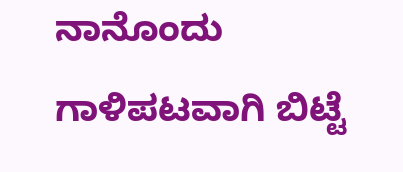ನಾನೊಂದು ಗಾಳಿಪಟವಾಗಿ ಬಿಟ್ಟೆ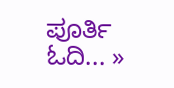ಪೂರ್ತಿ ಓದಿ... »